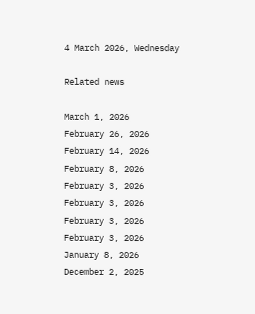4 March 2026, Wednesday

Related news

March 1, 2026
February 26, 2026
February 14, 2026
February 8, 2026
February 3, 2026
February 3, 2026
February 3, 2026
February 3, 2026
January 8, 2026
December 2, 2025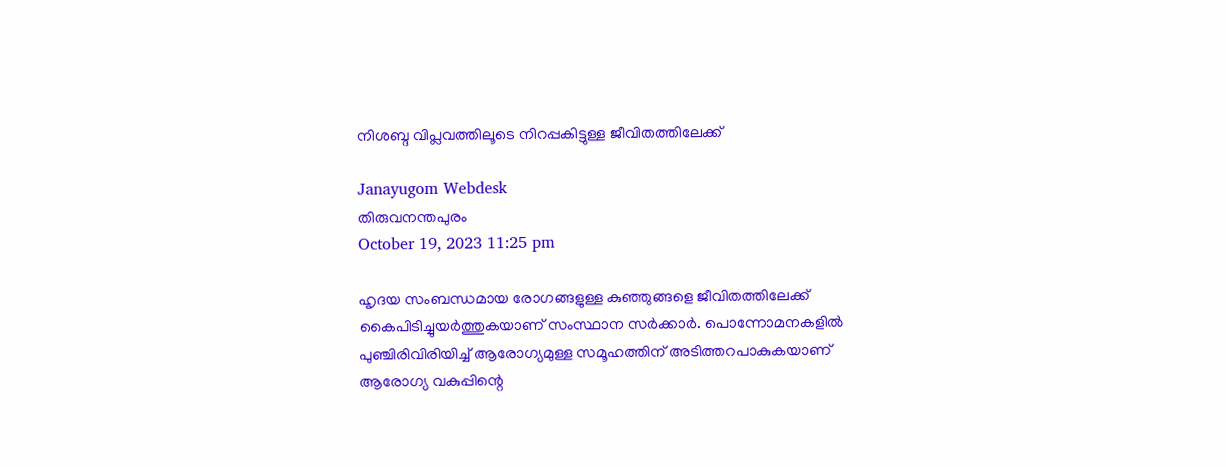നിശബ്ദ വിപ്ലവത്തിലൂടെ നിറപ്പകിട്ടുള്ള ജീവിതത്തിലേക്ക്

Janayugom Webdesk
തിരുവനന്തപുരം
October 19, 2023 11:25 pm

ഹൃദയ സംബന്ധമായ രോഗങ്ങളുള്ള കുഞ്ഞുങ്ങളെ ജീവിതത്തിലേക്ക് കൈപിടിച്ചുയര്‍ത്തുകയാണ് സംസ്ഥാന സര്‍ക്കാര്‍. പൊന്നോമനകളില്‍ പുഞ്ചിരിവിരിയിച്ച് ആരോഗ്യമുള്ള സമൂഹത്തിന് അടിത്തറപാകുകയാണ് ആരോഗ്യ വകുപ്പിന്റെ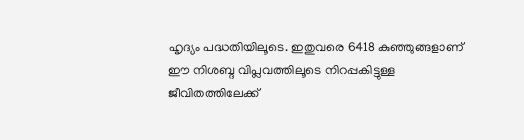ഹൃദ്യം പദ്ധതിയിലൂടെ. ഇതുവരെ 6418 കുഞ്ഞുങ്ങളാണ് ഈ നിശബ്ദ വിപ്ലവത്തിലൂടെ നിറപ്പകിട്ടുള്ള ജീവിതത്തിലേക്ക്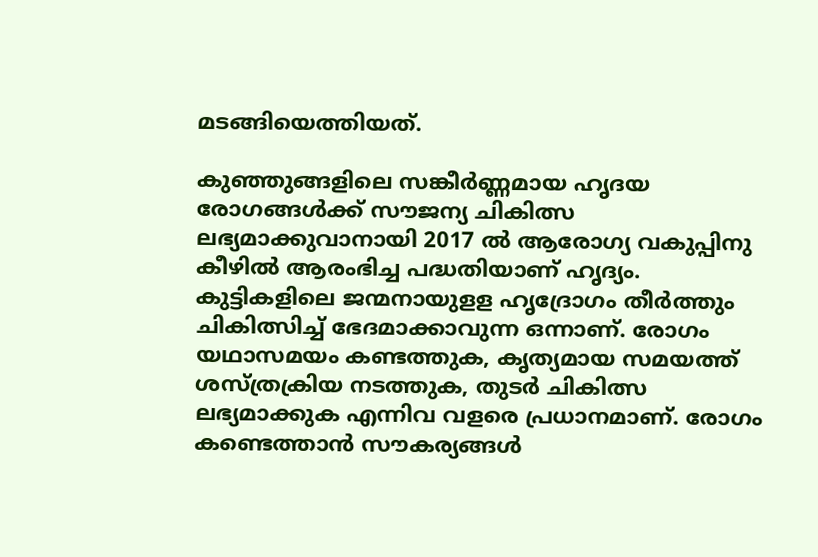മടങ്ങിയെത്തിയത്.

കുഞ്ഞുങ്ങളിലെ സങ്കീര്‍ണ്ണമായ ഹൃദയ രോഗങ്ങള്‍ക്ക് സൗജന്യ ചികിത്സ ലഭ്യമാക്കുവാനായി 2017 ല്‍ ആരോഗ്യ വകുപ്പിനു കീഴില്‍ ആരംഭിച്ച പദ്ധതിയാണ് ഹൃദ്യം. കുട്ടികളിലെ ജന്മനായുളള ഹൃദ്രോഗം തീര്‍ത്തും ചികിത്സിച്ച് ഭേദമാക്കാവുന്ന ഒന്നാണ്. രോഗം യഥാസമയം കണ്ടത്തുക, കൃത്യമായ സമയത്ത് ശസ്ത്രക്രിയ നടത്തുക, തുടര്‍ ചികിത്സ ലഭ്യമാക്കുക എന്നിവ വളരെ പ്രധാനമാണ്. രോഗം കണ്ടെത്താന്‍ സൗകര്യങ്ങള്‍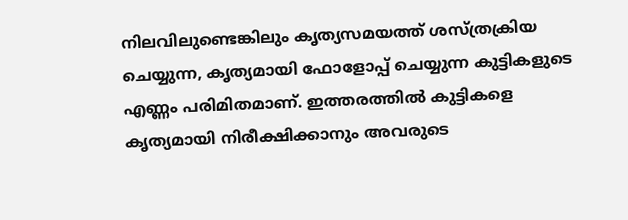നിലവിലുണ്ടെങ്കിലും കൃത്യസമയത്ത് ശസ്ത്രക്രിയ ചെയ്യുന്ന, കൃത്യമായി ഫോളോപ്പ് ചെയ്യുന്ന കുട്ടികളുടെ എണ്ണം പരിമിതമാണ്. ഇത്തരത്തില്‍ കുട്ടികളെ കൃത്യമായി നിരീക്ഷിക്കാനും അവരുടെ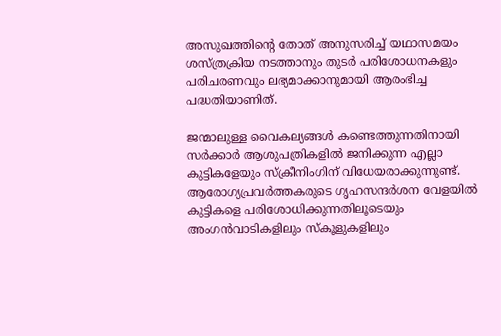അസുഖത്തിന്റെ തോത് അനുസരിച്ച് യഥാസമയം ശസ്ത്രക്രിയ നടത്താനും തുടര്‍ പരിശോധനകളും പരിചരണവും ലഭ്യമാക്കാനുമായി ആരംഭിച്ച പദ്ധതിയാണിത്.

ജന്മാലുള്ള വൈകല്യങ്ങള്‍ കണ്ടെത്തുന്നതിനായി സര്‍ക്കാര്‍ ആശുപത്രികളില്‍ ജനിക്കുന്ന എല്ലാ കുട്ടികളേയും സ്‌ക്രീനിംഗിന് വിധേയരാക്കുന്നുണ്ട്. ആരോഗ്യപ്രവര്‍ത്തകരുടെ ഗൃഹസന്ദര്‍ശന വേളയില്‍ കുട്ടികളെ പരിശോധിക്കുന്നതിലൂടെയും അംഗന്‍വാടികളിലും സ്‌കൂളുകളിലും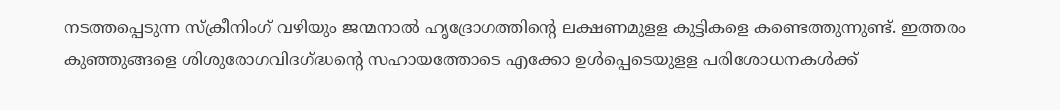നടത്തപ്പെടുന്ന സ്‌ക്രീനിംഗ് വഴിയും ജന്മനാല്‍ ഹൃദ്രോഗത്തിന്റെ ലക്ഷണമുളള കുട്ടികളെ കണ്ടെത്തുന്നുണ്ട്. ഇത്തരം കുഞ്ഞുങ്ങളെ ശിശുരോഗവിദഗ്ദ്ധന്റെ സഹായത്തോടെ എക്കോ ഉള്‍പ്പെടെയുളള പരിശോധനകള്‍ക്ക്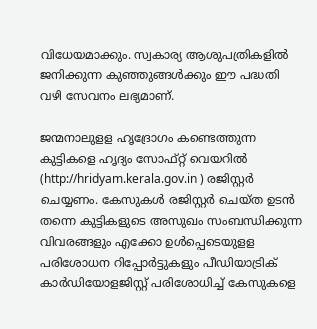വിധേയമാക്കും. സ്വകാര്യ ആശുപത്രികളില്‍ ജനിക്കുന്ന കുഞ്ഞുങ്ങള്‍ക്കും ഈ പദ്ധതി വഴി സേവനം ലഭ്യമാണ്.

ജന്മനാലുളള ഹൃദ്രോഗം കണ്ടെത്തുന്ന കുട്ടികളെ ഹൃദ്യം സോഫ്റ്റ് വെയറില്‍ (http://hridyam.kerala.gov.in ) രജിസ്റ്റര്‍ ചെയ്യണം. കേസുകള്‍ രജിസ്റ്റര്‍ ചെയ്ത ഉടന്‍ തന്നെ കുട്ടികളുടെ അസുഖം സംബന്ധിക്കുന്ന വിവരങ്ങളും എക്കോ ഉള്‍പ്പെടെയുളള പരിശോധന റിപ്പോര്‍ട്ടുകളും പീഡിയാട്രിക് കാര്‍ഡിയോളജിസ്റ്റ് പരിശോധിച്ച് കേസുകളെ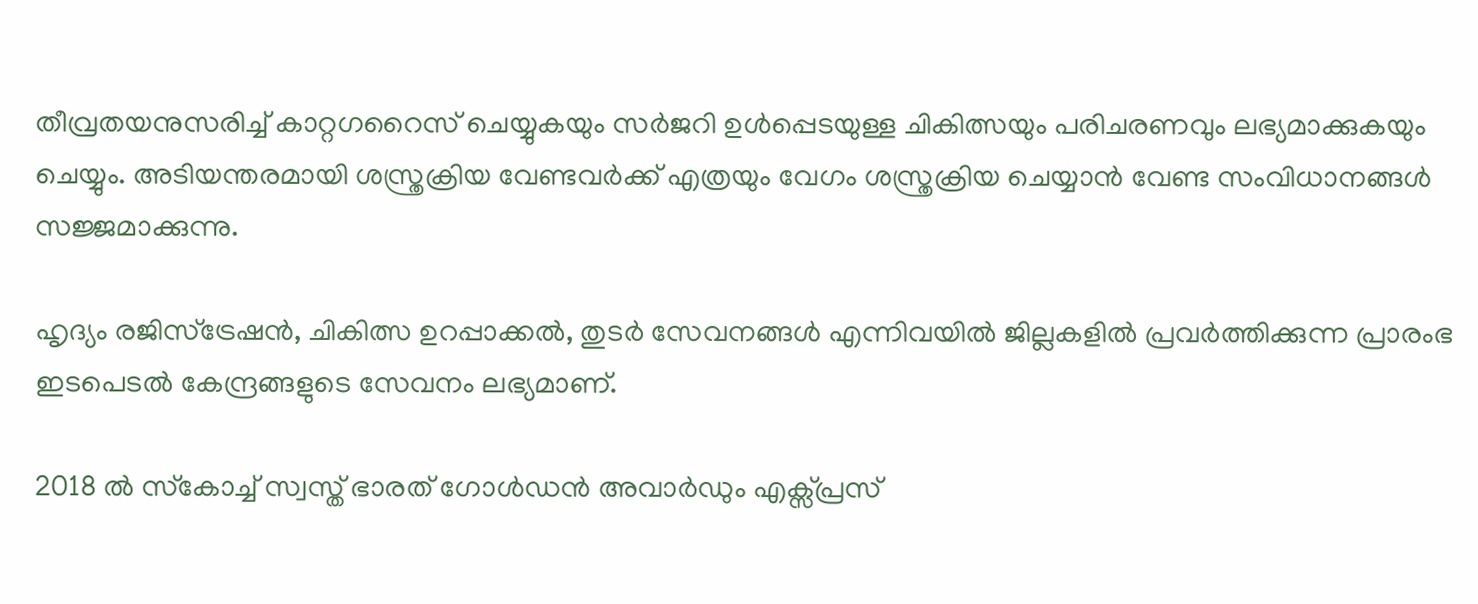തീവ്രതയനുസരിച്ച് കാറ്റഗറൈസ് ചെയ്യുകയും സര്‍ജറി ഉള്‍പ്പെടയുള്ള ചികിത്സയും പരിചരണവും ലഭ്യമാക്കുകയും ചെയ്യും. അടിയന്തരമായി ശസ്ത്രക്രിയ വേണ്ടവര്‍ക്ക് എത്രയും വേഗം ശസ്ത്രക്രിയ ചെയ്യാന്‍ വേണ്ട സംവിധാനങ്ങള്‍ സജ്ജമാക്കുന്നു.

ഹൃദ്യം രജിസ്‌ട്രേഷന്‍, ചികിത്സ ഉറപ്പാക്കല്‍, തുടര്‍ സേവനങ്ങള്‍ എന്നിവയില്‍ ജില്ലകളില്‍ പ്രവര്‍ത്തിക്കുന്ന പ്രാരംഭ ഇടപെടല്‍ കേന്ദ്രങ്ങളുടെ സേവനം ലഭ്യമാണ്.

2018 ല്‍ സ്‌കോച്ച് സ്വസ്ത് ഭാരത് ഗോള്‍ഡന്‍ അവാര്‍ഡും എക്സ്പ്രസ്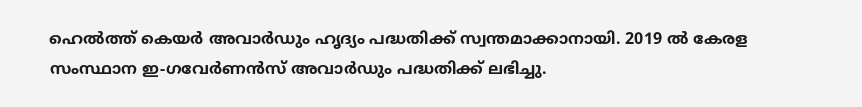ഹെല്‍ത്ത് കെയര്‍ അവാര്‍ഡും ഹൃദ്യം പദ്ധതിക്ക് സ്വന്തമാക്കാനായി. 2019 ല്‍ കേരള സംസ്ഥാന ഇ‑ഗവേര്‍ണന്‍സ് അവാര്‍ഡും പദ്ധതിക്ക് ലഭിച്ചു.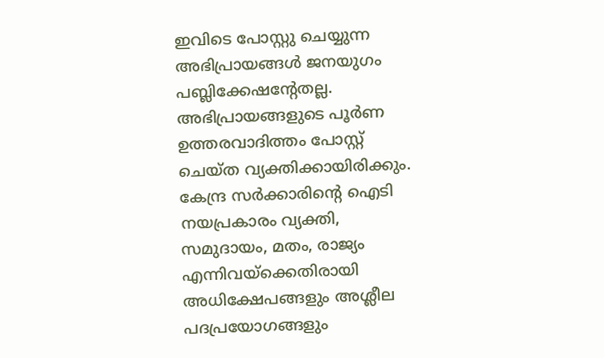ഇവിടെ പോസ്റ്റു ചെയ്യുന്ന അഭിപ്രായങ്ങള്‍ ജനയുഗം പബ്ലിക്കേഷന്റേതല്ല. അഭിപ്രായങ്ങളുടെ പൂര്‍ണ ഉത്തരവാദിത്തം പോസ്റ്റ് ചെയ്ത വ്യക്തിക്കായിരിക്കും. കേന്ദ്ര സര്‍ക്കാരിന്റെ ഐടി നയപ്രകാരം വ്യക്തി, സമുദായം, മതം, രാജ്യം എന്നിവയ്‌ക്കെതിരായി അധിക്ഷേപങ്ങളും അശ്ലീല പദപ്രയോഗങ്ങളും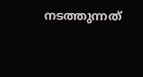നടത്തുന്നത്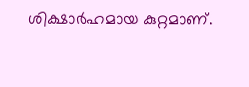ശിക്ഷാര്‍ഹമായ കുറ്റമാണ്.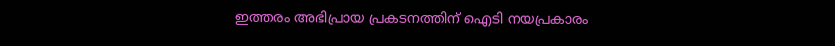ഇത്തരം അഭിപ്രായ പ്രകടനത്തിന് ഐടി നയപ്രകാരം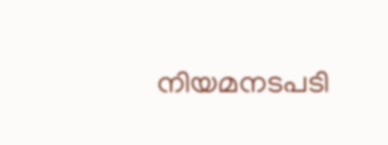നിയമനടപടി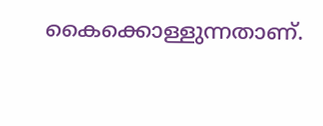കൈക്കൊള്ളുന്നതാണ്.